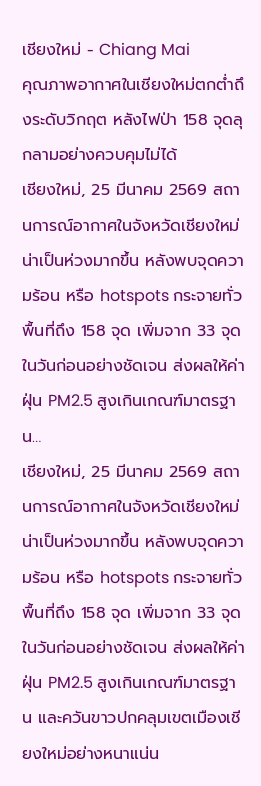เชียงใหม่ - Chiang Mai
คุณภาพอากาศในเชียงใหม่ตกต่ำถึงระดับวิกฤต หลังไฟป่า 158 จุดลุกลามอย่างควบคุมไม่ได้
เชียงใหม่, 25 มีนาคม 2569 สถานการณ์อากาศในจังหวัดเชียงใหม่น่าเป็นห่วงมากขึ้น หลังพบจุดความร้อน หรือ hotspots กระจายทั่วพื้นที่ถึง 158 จุด เพิ่มจาก 33 จุดในวันก่อนอย่างชัดเจน ส่งผลให้ค่าฝุ่น PM2.5 สูงเกินเกณฑ์มาตรฐาน…
เชียงใหม่, 25 มีนาคม 2569 สถานการณ์อากาศในจังหวัดเชียงใหม่น่าเป็นห่วงมากขึ้น หลังพบจุดความร้อน หรือ hotspots กระจายทั่วพื้นที่ถึง 158 จุด เพิ่มจาก 33 จุดในวันก่อนอย่างชัดเจน ส่งผลให้ค่าฝุ่น PM2.5 สูงเกินเกณฑ์มาตรฐาน และควันขาวปกคลุมเขตเมืองเชียงใหม่อย่างหนาแน่น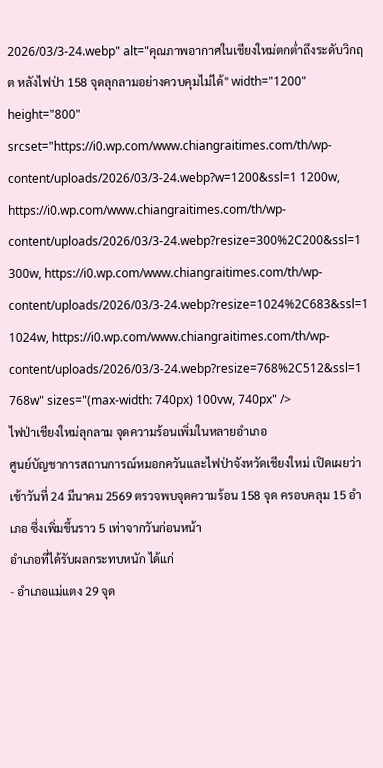2026/03/3-24.webp" alt="คุณภาพอากาศในเชียงใหม่ตกต่ำถึงระดับวิกฤต หลังไฟป่า 158 จุดลุกลามอย่างควบคุมไม่ได้" width="1200" height="800" srcset="https://i0.wp.com/www.chiangraitimes.com/th/wp-content/uploads/2026/03/3-24.webp?w=1200&ssl=1 1200w, https://i0.wp.com/www.chiangraitimes.com/th/wp-content/uploads/2026/03/3-24.webp?resize=300%2C200&ssl=1 300w, https://i0.wp.com/www.chiangraitimes.com/th/wp-content/uploads/2026/03/3-24.webp?resize=1024%2C683&ssl=1 1024w, https://i0.wp.com/www.chiangraitimes.com/th/wp-content/uploads/2026/03/3-24.webp?resize=768%2C512&ssl=1 768w" sizes="(max-width: 740px) 100vw, 740px" />
ไฟป่าเชียงใหม่ลุกลาม จุดความร้อนเพิ่มในหลายอำเภอ
ศูนย์บัญชาการสถานการณ์หมอกควันและไฟป่าจังหวัดเชียงใหม่ เปิดเผยว่า เช้าวันที่ 24 มีนาคม 2569 ตรวจพบจุดความร้อน 158 จุด ครอบคลุม 15 อำเภอ ซึ่งเพิ่มขึ้นราว 5 เท่าจากวันก่อนหน้า
อำเภอที่ได้รับผลกระทบหนัก ได้แก่
- อำเภอแม่แตง 29 จุด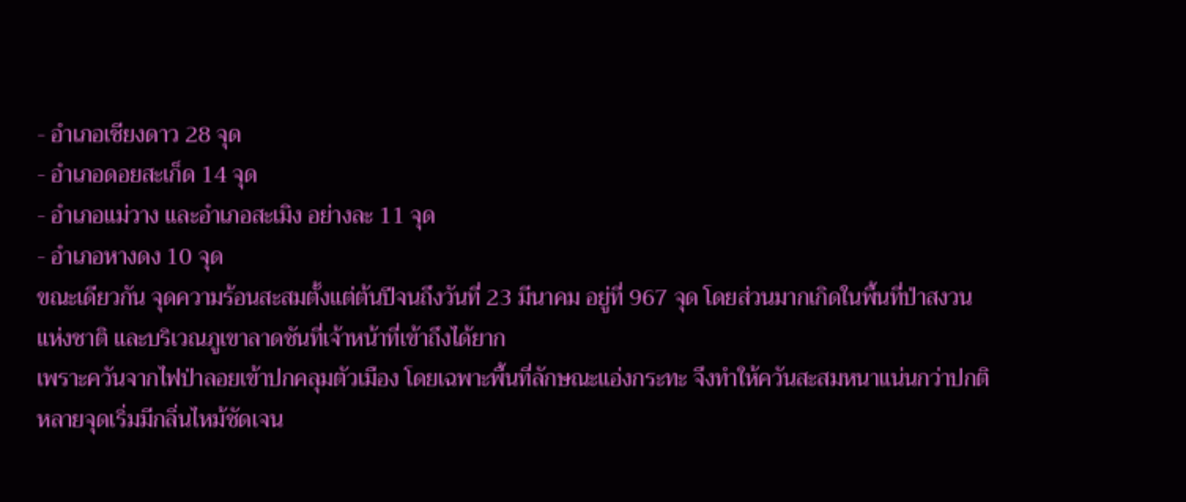- อำเภอเชียงดาว 28 จุด
- อำเภอดอยสะเก็ด 14 จุด
- อำเภอแม่วาง และอำเภอสะเมิง อย่างละ 11 จุด
- อำเภอหางดง 10 จุด
ขณะเดียวกัน จุดความร้อนสะสมตั้งแต่ต้นปีจนถึงวันที่ 23 มีนาคม อยู่ที่ 967 จุด โดยส่วนมากเกิดในพื้นที่ป่าสงวนแห่งชาติ และบริเวณภูเขาลาดชันที่เจ้าหน้าที่เข้าถึงได้ยาก
เพราะควันจากไฟป่าลอยเข้าปกคลุมตัวเมือง โดยเฉพาะพื้นที่ลักษณะแอ่งกระทะ จึงทำให้ควันสะสมหนาแน่นกว่าปกติ หลายจุดเริ่มมีกลิ่นไหม้ชัดเจน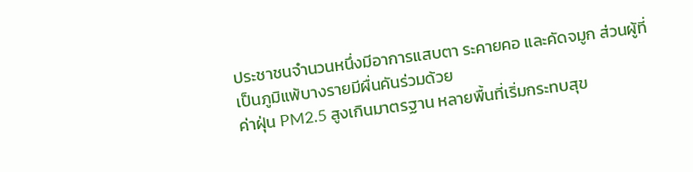ประชาชนจำนวนหนึ่งมีอาการแสบตา ระคายคอ และคัดจมูก ส่วนผู้ที่เป็นภูมิแพ้บางรายมีผื่นคันร่วมด้วย
ค่าฝุ่น PM2.5 สูงเกินมาตรฐาน หลายพื้นที่เริ่มกระทบสุข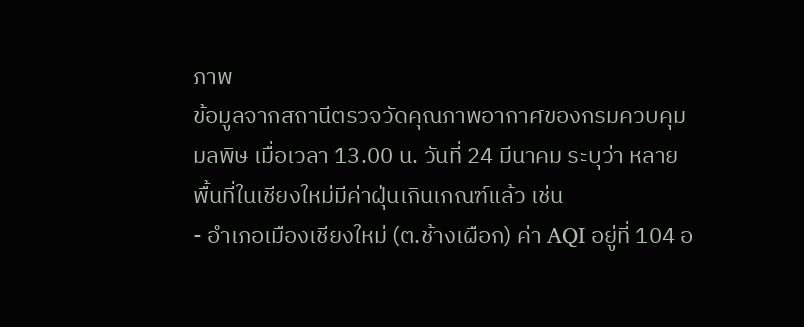ภาพ
ข้อมูลจากสถานีตรวจวัดคุณภาพอากาศของกรมควบคุมมลพิษ เมื่อเวลา 13.00 น. วันที่ 24 มีนาคม ระบุว่า หลายพื้นที่ในเชียงใหม่มีค่าฝุ่นเกินเกณฑ์แล้ว เช่น
- อำเภอเมืองเชียงใหม่ (ต.ช้างเผือก) ค่า AQI อยู่ที่ 104 อ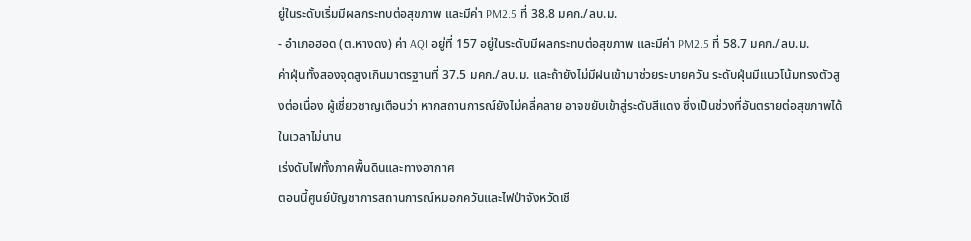ยู่ในระดับเริ่มมีผลกระทบต่อสุขภาพ และมีค่า PM2.5 ที่ 38.8 มคก./ลบ.ม.
- อำเภอฮอด (ต.หางดง) ค่า AQI อยู่ที่ 157 อยู่ในระดับมีผลกระทบต่อสุขภาพ และมีค่า PM2.5 ที่ 58.7 มคก./ลบ.ม.
ค่าฝุ่นทั้งสองจุดสูงเกินมาตรฐานที่ 37.5 มคก./ลบ.ม. และถ้ายังไม่มีฝนเข้ามาช่วยระบายควัน ระดับฝุ่นมีแนวโน้มทรงตัวสูงต่อเนื่อง ผู้เชี่ยวชาญเตือนว่า หากสถานการณ์ยังไม่คลี่คลาย อาจขยับเข้าสู่ระดับสีแดง ซึ่งเป็นช่วงที่อันตรายต่อสุขภาพได้ในเวลาไม่นาน
เร่งดับไฟทั้งภาคพื้นดินและทางอากาศ
ตอนนี้ศูนย์บัญชาการสถานการณ์หมอกควันและไฟป่าจังหวัดเชี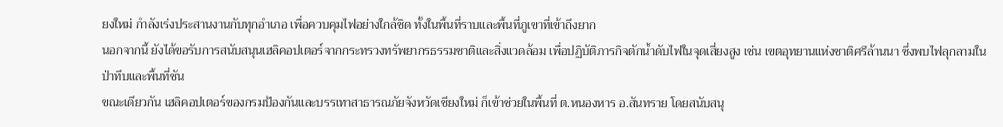ยงใหม่ กำลังเร่งประสานงานกับทุกอำเภอ เพื่อควบคุมไฟอย่างใกล้ชิด ทั้งในพื้นที่ราบและพื้นที่ภูเขาที่เข้าถึงยาก
นอกจากนี้ ยังได้ขอรับการสนับสนุนเฮลิคอปเตอร์จากกระทรวงทรัพยากรธรรมชาติและสิ่งแวดล้อม เพื่อปฏิบัติภารกิจตักน้ำดับไฟในจุดเสี่ยงสูง เช่น เขตอุทยานแห่งชาติศรีล้านนา ซึ่งพบไฟลุกลามในป่าทึบและพื้นที่ชัน
ขณะเดียวกัน เฮลิคอปเตอร์ของกรมป้องกันและบรรเทาสาธารณภัยจังหวัดเชียงใหม่ ก็เข้าช่วยในพื้นที่ ต.หนองหาร อ.สันทราย โดยสนับสนุ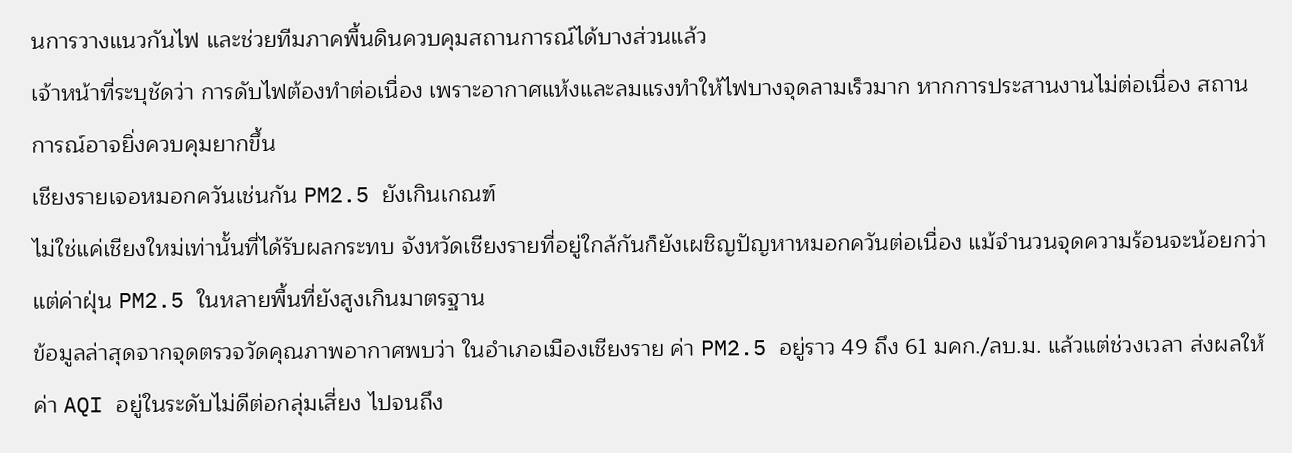นการวางแนวกันไฟ และช่วยทีมภาคพื้นดินควบคุมสถานการณ์ได้บางส่วนแล้ว
เจ้าหน้าที่ระบุชัดว่า การดับไฟต้องทำต่อเนื่อง เพราะอากาศแห้งและลมแรงทำให้ไฟบางจุดลามเร็วมาก หากการประสานงานไม่ต่อเนื่อง สถานการณ์อาจยิ่งควบคุมยากขึ้น
เชียงรายเจอหมอกควันเช่นกัน PM2.5 ยังเกินเกณฑ์
ไม่ใช่แค่เชียงใหม่เท่านั้นที่ได้รับผลกระทบ จังหวัดเชียงรายที่อยู่ใกล้กันก็ยังเผชิญปัญหาหมอกควันต่อเนื่อง แม้จำนวนจุดความร้อนจะน้อยกว่า แต่ค่าฝุ่น PM2.5 ในหลายพื้นที่ยังสูงเกินมาตรฐาน
ข้อมูลล่าสุดจากจุดตรวจวัดคุณภาพอากาศพบว่า ในอำเภอเมืองเชียงราย ค่า PM2.5 อยู่ราว 49 ถึง 61 มคก./ลบ.ม. แล้วแต่ช่วงเวลา ส่งผลให้ค่า AQI อยู่ในระดับไม่ดีต่อกลุ่มเสี่ยง ไปจนถึง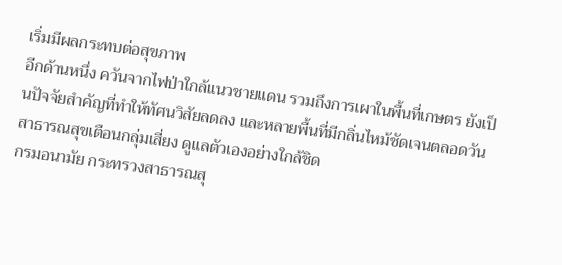เริ่มมีผลกระทบต่อสุขภาพ
อีกด้านหนึ่ง ควันจากไฟป่าใกล้แนวชายแดน รวมถึงการเผาในพื้นที่เกษตร ยังเป็นปัจจัยสำคัญที่ทำให้ทัศนวิสัยลดลง และหลายพื้นที่มีกลิ่นไหม้ชัดเจนตลอดวัน
สาธารณสุขเตือนกลุ่มเสี่ยง ดูแลตัวเองอย่างใกล้ชิด
กรมอนามัย กระทรวงสาธารณสุ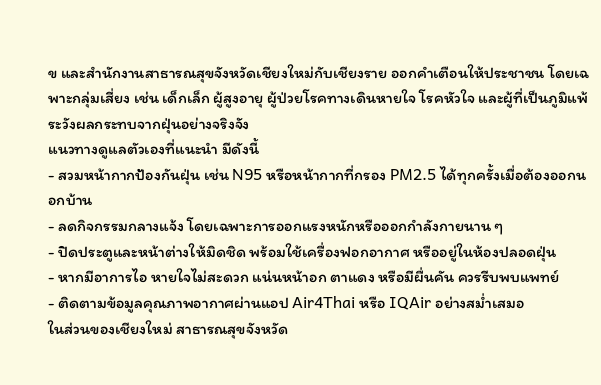ข และสำนักงานสาธารณสุขจังหวัดเชียงใหม่กับเชียงราย ออกคำเตือนให้ประชาชน โดยเฉพาะกลุ่มเสี่ยง เช่น เด็กเล็ก ผู้สูงอายุ ผู้ป่วยโรคทางเดินหายใจ โรคหัวใจ และผู้ที่เป็นภูมิแพ้ ระวังผลกระทบจากฝุ่นอย่างจริงจัง
แนวทางดูแลตัวเองที่แนะนำ มีดังนี้
- สวมหน้ากากป้องกันฝุ่น เช่น N95 หรือหน้ากากที่กรอง PM2.5 ได้ทุกครั้งเมื่อต้องออกนอกบ้าน
- ลดกิจกรรมกลางแจ้ง โดยเฉพาะการออกแรงหนักหรือออกกำลังกายนาน ๆ
- ปิดประตูและหน้าต่างให้มิดชิด พร้อมใช้เครื่องฟอกอากาศ หรืออยู่ในห้องปลอดฝุ่น
- หากมีอาการไอ หายใจไม่สะดวก แน่นหน้าอก ตาแดง หรือมีผื่นคัน ควรรีบพบแพทย์
- ติดตามข้อมูลคุณภาพอากาศผ่านแอป Air4Thai หรือ IQAir อย่างสม่ำเสมอ
ในส่วนของเชียงใหม่ สาธารณสุขจังหวัด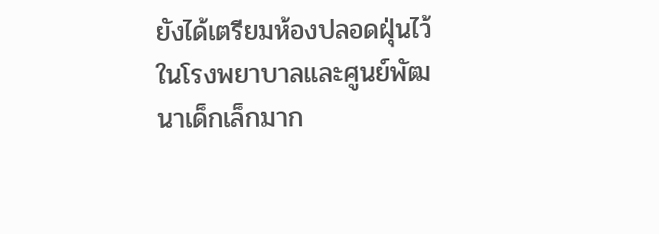ยังได้เตรียมห้องปลอดฝุ่นไว้ในโรงพยาบาลและศูนย์พัฒนาเด็กเล็กมาก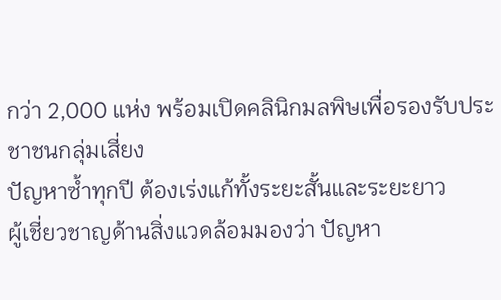กว่า 2,000 แห่ง พร้อมเปิดคลินิกมลพิษเพื่อรองรับประชาชนกลุ่มเสี่ยง
ปัญหาซ้ำทุกปี ต้องเร่งแก้ทั้งระยะสั้นและระยะยาว
ผู้เชี่ยวชาญด้านสิ่งแวดล้อมมองว่า ปัญหา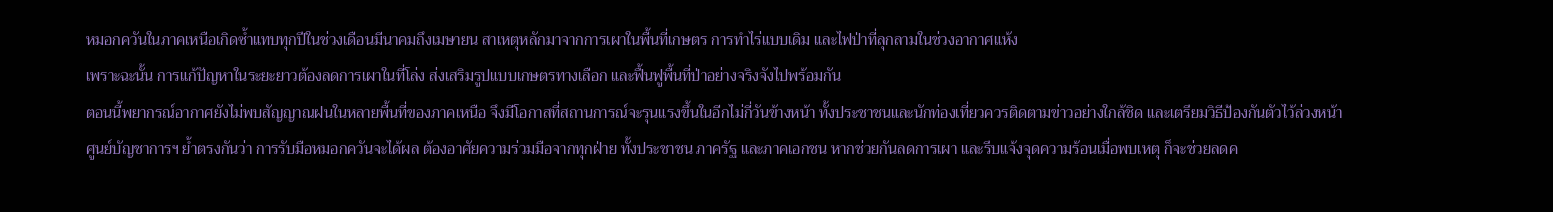หมอกควันในภาคเหนือเกิดซ้ำแทบทุกปีในช่วงเดือนมีนาคมถึงเมษายน สาเหตุหลักมาจากการเผาในพื้นที่เกษตร การทำไร่แบบเดิม และไฟป่าที่ลุกลามในช่วงอากาศแห้ง
เพราะฉะนั้น การแก้ปัญหาในระยะยาวต้องลดการเผาในที่โล่ง ส่งเสริมรูปแบบเกษตรทางเลือก และฟื้นฟูพื้นที่ป่าอย่างจริงจังไปพร้อมกัน
ตอนนี้พยากรณ์อากาศยังไม่พบสัญญาณฝนในหลายพื้นที่ของภาคเหนือ จึงมีโอกาสที่สถานการณ์จะรุนแรงขึ้นในอีกไม่กี่วันข้างหน้า ทั้งประชาชนและนักท่องเที่ยวควรติดตามข่าวอย่างใกล้ชิด และเตรียมวิธีป้องกันตัวไว้ล่วงหน้า
ศูนย์บัญชาการฯ ย้ำตรงกันว่า การรับมือหมอกควันจะได้ผล ต้องอาศัยความร่วมมือจากทุกฝ่าย ทั้งประชาชน ภาครัฐ และภาคเอกชน หากช่วยกันลดการเผา และรีบแจ้งจุดความร้อนเมื่อพบเหตุ ก็จะช่วยลดค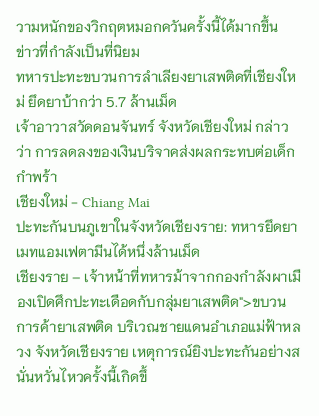วามหนักของวิกฤตหมอกควันครั้งนี้ได้มากขึ้น
ข่าวที่กำลังเป็นที่นิยม
ทหารปะทะขบวนการลำเลียงยาเสพติดที่เชียงใหม่ ยึดยาบ้ากว่า 5.7 ล้านเม็ด
เจ้าอาวาสวัดดอนจันทร์ จังหวัดเชียงใหม่ กล่าวว่า การลดลงของเงินบริจาคส่งผลกระทบต่อเด็กกำพร้า
เชียงใหม่ - Chiang Mai
ปะทะกันบนภูเขาในจังหวัดเชียงราย: ทหารยึดยาเมทแอมเฟตามีนได้หนึ่งล้านเม็ด
เชียงราย – เจ้าหน้าที่ทหารม้าจากกองกำลังผาเมืองเปิดศึกปะทะเดือดกับกลุ่มยาเสพติด">ขบวนการค้ายาเสพติด บริเวณชายแดนอำเภอแม่ฟ้าหลวง จังหวัดเชียงราย เหตุการณ์ยิงปะทะกันอย่างสนั่นหวั่นไหวครั้งนี้เกิดขึ้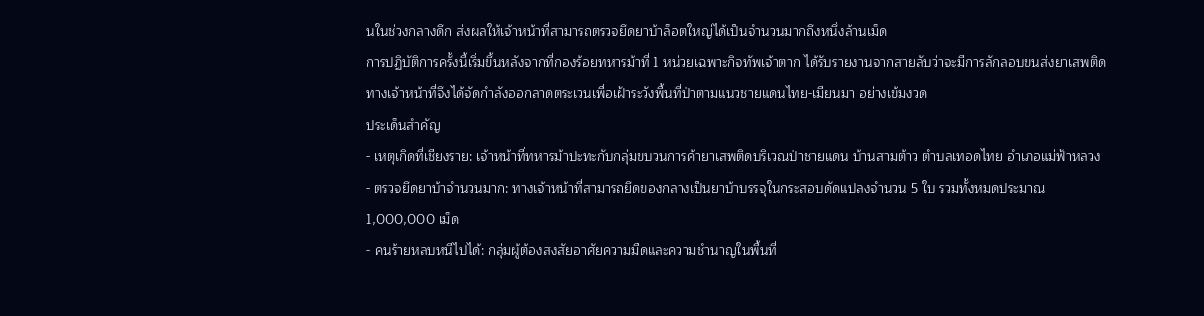นในช่วงกลางดึก ส่งผลให้เจ้าหน้าที่สามารถตรวจยึดยาบ้าล็อตใหญ่ได้เป็นจำนวนมากถึงหนึ่งล้านเม็ด
การปฏิบัติการครั้งนี้เริ่มขึ้นหลังจากที่กองร้อยทหารม้าที่ 1 หน่วยเฉพาะกิจทัพเจ้าตาก ได้รับรายงานจากสายลับว่าจะมีการลักลอบขนส่งยาเสพติด ทางเจ้าหน้าที่จึงได้จัดกำลังออกลาดตระเวนเพื่อเฝ้าระวังพื้นที่ป่าตามแนวชายแดนไทย-เมียนมา อย่างเข้มงวด
ประเด็นสำคัญ
- เหตุเกิดที่เชียงราย: เจ้าหน้าที่ทหารม้าปะทะกับกลุ่มขบวนการค้ายาเสพติดบริเวณป่าชายแดน บ้านสามต้าว ตำบลเทอดไทย อำเภอแม่ฟ้าหลวง
- ตรวจยึดยาบ้าจำนวนมาก: ทางเจ้าหน้าที่สามารถยึดของกลางเป็นยาบ้าบรรจุในกระสอบดัดแปลงจำนวน 5 ใบ รวมทั้งหมดประมาณ 1,000,000 เม็ด
- คนร้ายหลบหนีไปได้: กลุ่มผู้ต้องสงสัยอาศัยความมืดและความชำนาญในพื้นที่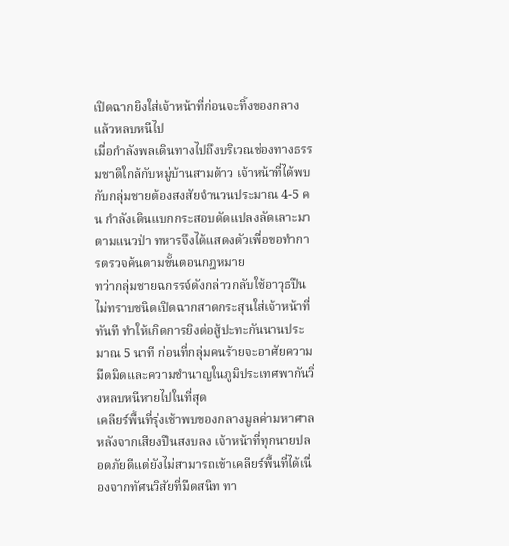เปิดฉากยิงใส่เจ้าหน้าที่ก่อนจะทิ้งของกลางแล้วหลบหนีไป
เมื่อกำลังพลเดินทางไปถึงบริเวณช่องทางธรรมชาติใกล้กับหมู่บ้านสามต้าว เจ้าหน้าที่ได้พบกับกลุ่มชายต้องสงสัยจำนวนประมาณ 4-5 คน กำลังเดินแบกกระสอบดัดแปลงลัดเลาะมาตามแนวป่า ทหารจึงได้แสดงตัวเพื่อขอทำการตรวจค้นตามขั้นตอนกฎหมาย
ทว่ากลุ่มชายฉกรรจ์ดังกล่าวกลับใช้อาวุธปืนไม่ทราบชนิดเปิดฉากสาดกระสุนใส่เจ้าหน้าที่ทันที ทำให้เกิดการยิงต่อสู้ปะทะกันนานประมาณ 5 นาที ก่อนที่กลุ่มคนร้ายจะอาศัยความมืดมิดและความชำนาญในภูมิประเทศพากันวิ่งหลบหนีหายไปในที่สุด
เคลียร์พื้นที่รุ่งเช้าพบของกลางมูลค่ามหาศาล
หลังจากเสียงปืนสงบลง เจ้าหน้าที่ทุกนายปลอดภัยดีแต่ยังไม่สามารถเข้าเคลียร์พื้นที่ได้เนื่องจากทัศนวิสัยที่มืดสนิท ทา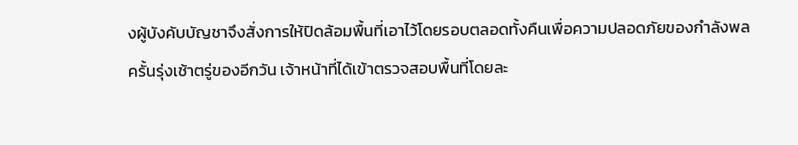งผู้บังคับบัญชาจึงสั่งการให้ปิดล้อมพื้นที่เอาไว้โดยรอบตลอดทั้งคืนเพื่อความปลอดภัยของกำลังพล
ครั้นรุ่งเช้าตรู่ของอีกวัน เจ้าหน้าที่ได้เข้าตรวจสอบพื้นที่โดยละ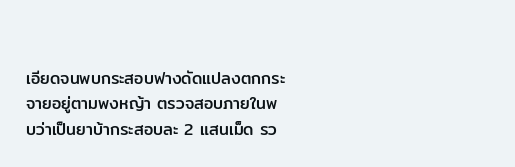เอียดจนพบกระสอบฟางดัดแปลงตกกระจายอยู่ตามพงหญ้า ตรวจสอบภายในพบว่าเป็นยาบ้ากระสอบละ 2 แสนเม็ด รว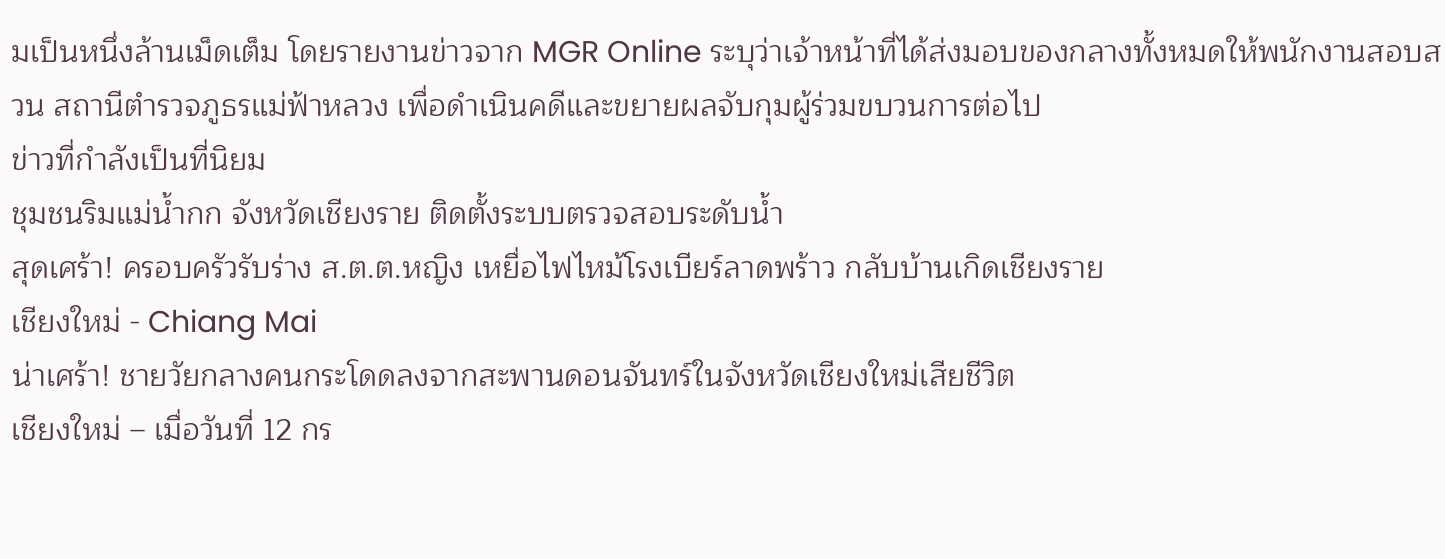มเป็นหนึ่งล้านเม็ดเต็ม โดยรายงานข่าวจาก MGR Online ระบุว่าเจ้าหน้าที่ได้ส่งมอบของกลางทั้งหมดให้พนักงานสอบสวน สถานีตำรวจภูธรแม่ฟ้าหลวง เพื่อดำเนินคดีและขยายผลจับกุมผู้ร่วมขบวนการต่อไป
ข่าวที่กำลังเป็นที่นิยม
ชุมชนริมแม่น้ำกก จังหวัดเชียงราย ติดตั้งระบบตรวจสอบระดับน้ำ
สุดเศร้า! ครอบครัวรับร่าง ส.ต.ต.หญิง เหยื่อไฟไหม้โรงเบียร์ลาดพร้าว กลับบ้านเกิดเชียงราย
เชียงใหม่ - Chiang Mai
น่าเศร้า! ชายวัยกลางคนกระโดดลงจากสะพานดอนจันทร์ในจังหวัดเชียงใหม่เสียชีวิต
เชียงใหม่ – เมื่อวันที่ 12 กร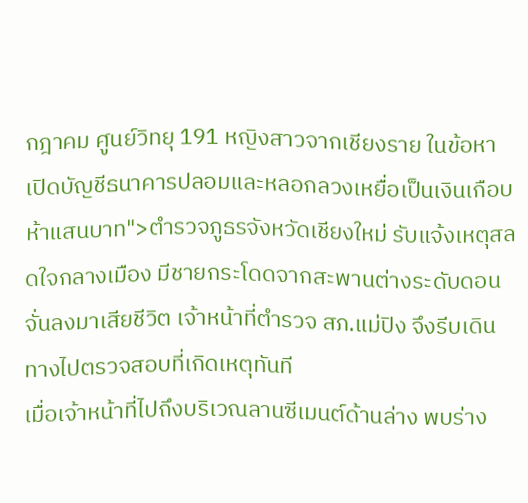กฎาคม ศูนย์วิทยุ 191 หญิงสาวจากเชียงราย ในข้อหาเปิดบัญชีธนาคารปลอมและหลอกลวงเหยื่อเป็นเงินเกือบห้าแสนบาท">ตำรวจภูธรจังหวัดเชียงใหม่ รับแจ้งเหตุสลดใจกลางเมือง มีชายกระโดดจากสะพานต่างระดับดอนจั่นลงมาเสียชีวิต เจ้าหน้าที่ตำรวจ สภ.แม่ปิง จึงรีบเดินทางไปตรวจสอบที่เกิดเหตุทันที
เมื่อเจ้าหน้าที่ไปถึงบริเวณลานซีเมนต์ด้านล่าง พบร่าง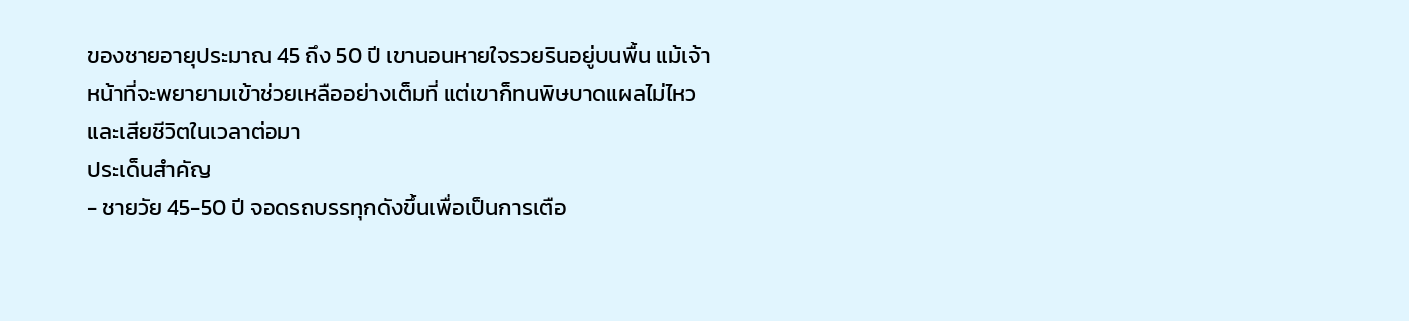ของชายอายุประมาณ 45 ถึง 50 ปี เขานอนหายใจรวยรินอยู่บนพื้น แม้เจ้าหน้าที่จะพยายามเข้าช่วยเหลืออย่างเต็มที่ แต่เขาก็ทนพิษบาดแผลไม่ไหวและเสียชีวิตในเวลาต่อมา
ประเด็นสำคัญ
- ชายวัย 45-50 ปี จอดรถบรรทุกดังขึ้นเพื่อเป็นการเตือ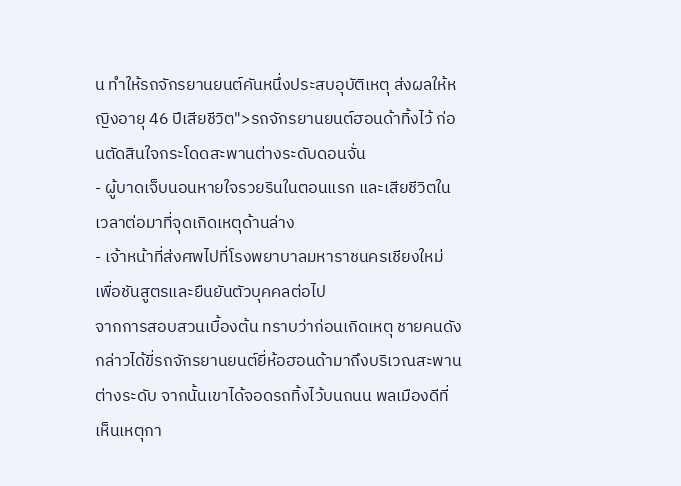น ทำให้รถจักรยานยนต์คันหนึ่งประสบอุบัติเหตุ ส่งผลให้หญิงอายุ 46 ปีเสียชีวิต">รถจักรยานยนต์ฮอนด้าทิ้งไว้ ก่อนตัดสินใจกระโดดสะพานต่างระดับดอนจั่น
- ผู้บาดเจ็บนอนหายใจรวยรินในตอนแรก และเสียชีวิตในเวลาต่อมาที่จุดเกิดเหตุด้านล่าง
- เจ้าหน้าที่ส่งศพไปที่โรงพยาบาลมหาราชนครเชียงใหม่ เพื่อชันสูตรและยืนยันตัวบุคคลต่อไป
จากการสอบสวนเบื้องต้น ทราบว่าก่อนเกิดเหตุ ชายคนดังกล่าวได้ขี่รถจักรยานยนต์ยี่ห้อฮอนด้ามาถึงบริเวณสะพานต่างระดับ จากนั้นเขาได้จอดรถทิ้งไว้บนถนน พลเมืองดีที่เห็นเหตุกา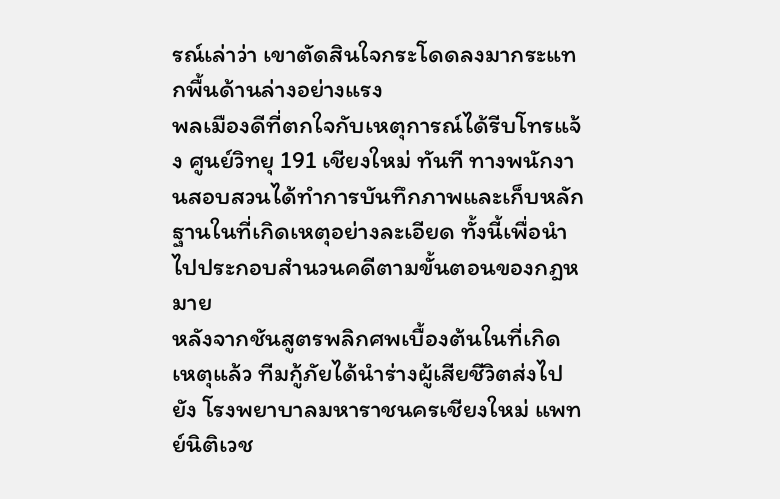รณ์เล่าว่า เขาตัดสินใจกระโดดลงมากระแทกพื้นด้านล่างอย่างแรง
พลเมืองดีที่ตกใจกับเหตุการณ์ได้รีบโทรแจ้ง ศูนย์วิทยุ 191 เชียงใหม่ ทันที ทางพนักงานสอบสวนได้ทำการบันทึกภาพและเก็บหลักฐานในที่เกิดเหตุอย่างละเอียด ทั้งนี้เพื่อนำไปประกอบสำนวนคดีตามขั้นตอนของกฎหมาย
หลังจากชันสูตรพลิกศพเบื้องต้นในที่เกิดเหตุแล้ว ทีมกู้ภัยได้นำร่างผู้เสียชีวิตส่งไปยัง โรงพยาบาลมหาราชนครเชียงใหม่ แพทย์นิติเวช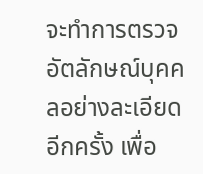จะทำการตรวจอัตลักษณ์บุคคลอย่างละเอียดอีกครั้ง เพื่อ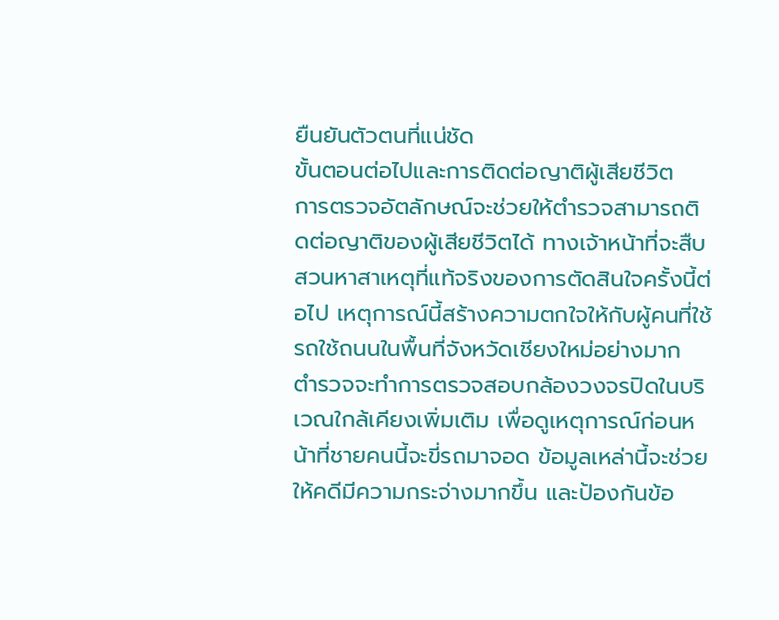ยืนยันตัวตนที่แน่ชัด
ขั้นตอนต่อไปและการติดต่อญาติผู้เสียชีวิต
การตรวจอัตลักษณ์จะช่วยให้ตำรวจสามารถติดต่อญาติของผู้เสียชีวิตได้ ทางเจ้าหน้าที่จะสืบสวนหาสาเหตุที่แท้จริงของการตัดสินใจครั้งนี้ต่อไป เหตุการณ์นี้สร้างความตกใจให้กับผู้คนที่ใช้รถใช้ถนนในพื้นที่จังหวัดเชียงใหม่อย่างมาก
ตำรวจจะทำการตรวจสอบกล้องวงจรปิดในบริเวณใกล้เคียงเพิ่มเติม เพื่อดูเหตุการณ์ก่อนหน้าที่ชายคนนี้จะขี่รถมาจอด ข้อมูลเหล่านี้จะช่วยให้คดีมีความกระจ่างมากขึ้น และป้องกันข้อ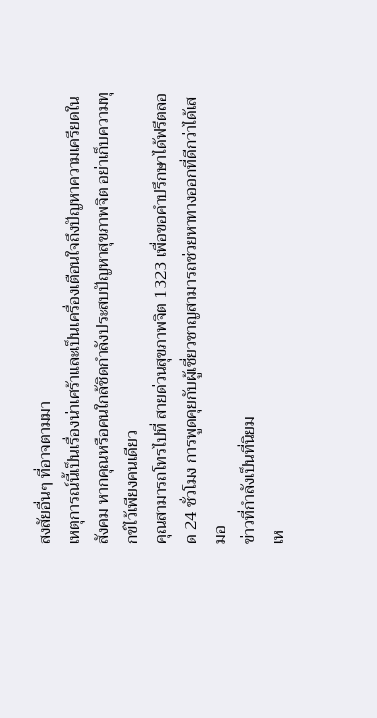สงสัยอื่นๆ ที่อาจตามมา
เหตุการณ์นี้เป็นเรื่องน่าเศร้าและเป็นเครื่องเตือนใจถึงปัญหาความเครียดในสังคม หากคุณหรือคนใกล้ชิดกำลังประสบปัญหาสุขภาพจิต อย่าเก็บความทุกข์ไว้เพียงคนเดียว
คุณสามารถโทรไปที่ สายด่วนสุขภาพจิต 1323 เพื่อขอคำปรึกษาได้ฟรีตลอด 24 ชั่วโมง การพูดคุยกับผู้เชี่ยวชาญสามารถช่วยหาทางออกที่ดีกว่าได้เสมอ
ข่าวที่กำลังเป็นที่นิยม
เห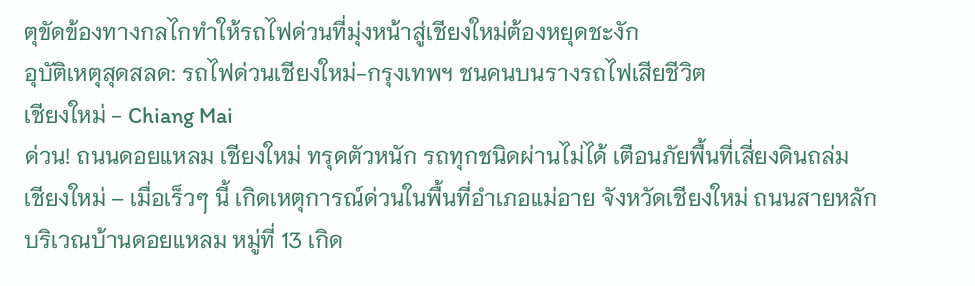ตุขัดข้องทางกลไกทำให้รถไฟด่วนที่มุ่งหน้าสู่เชียงใหม่ต้องหยุดชะงัก
อุบัติเหตุสุดสลด: รถไฟด่วนเชียงใหม่-กรุงเทพฯ ชนคนบนรางรถไฟเสียชีวิต
เชียงใหม่ - Chiang Mai
ด่วน! ถนนดอยแหลม เชียงใหม่ ทรุดตัวหนัก รถทุกชนิดผ่านไม่ได้ เตือนภัยพื้นที่เสี่ยงดินถล่ม
เชียงใหม่ – เมื่อเร็วๆ นี้ เกิดเหตุการณ์ด่วนในพื้นที่อำเภอแม่อาย จังหวัดเชียงใหม่ ถนนสายหลักบริเวณบ้านดอยแหลม หมู่ที่ 13 เกิด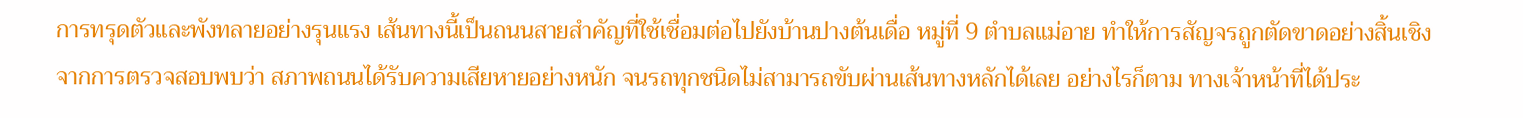การทรุดตัวและพังทลายอย่างรุนแรง เส้นทางนี้เป็นถนนสายสำคัญที่ใช้เชื่อมต่อไปยังบ้านปางต้นเดื่อ หมู่ที่ 9 ตำบลแม่อาย ทำให้การสัญจรถูกตัดขาดอย่างสิ้นเชิง
จากการตรวจสอบพบว่า สภาพถนนได้รับความเสียหายอย่างหนัก จนรถทุกชนิดไม่สามารถขับผ่านเส้นทางหลักได้เลย อย่างไรก็ตาม ทางเจ้าหน้าที่ได้ประ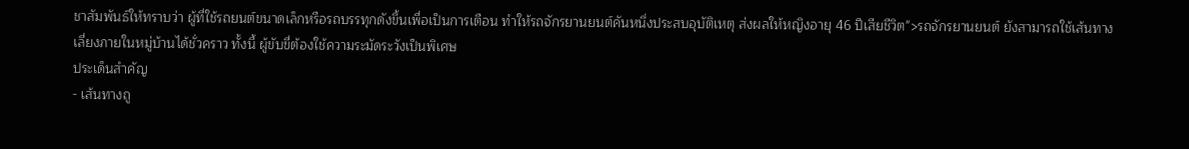ชาสัมพันธ์ให้ทราบว่า ผู้ที่ใช้รถยนต์ขนาดเล็กหรือรถบรรทุกดังขึ้นเพื่อเป็นการเตือน ทำให้รถจักรยานยนต์คันหนึ่งประสบอุบัติเหตุ ส่งผลให้หญิงอายุ 46 ปีเสียชีวิต">รถจักรยานยนต์ ยังสามารถใช้เส้นทางเลี่ยงภายในหมู่บ้านได้ชั่วคราว ทั้งนี้ ผู้ขับขี่ต้องใช้ความระมัดระวังเป็นพิเศษ
ประเด็นสำคัญ
- เส้นทางถู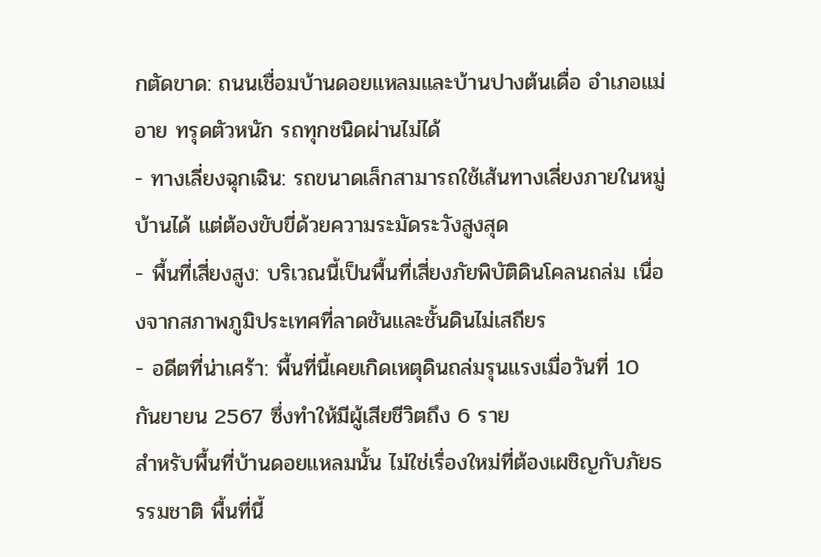กตัดขาด: ถนนเชื่อมบ้านดอยแหลมและบ้านปางต้นเดื่อ อำเภอแม่อาย ทรุดตัวหนัก รถทุกชนิดผ่านไม่ได้
- ทางเลี่ยงฉุกเฉิน: รถขนาดเล็กสามารถใช้เส้นทางเลี่ยงภายในหมู่บ้านได้ แต่ต้องขับขี่ด้วยความระมัดระวังสูงสุด
- พื้นที่เสี่ยงสูง: บริเวณนี้เป็นพื้นที่เสี่ยงภัยพิบัติดินโคลนถล่ม เนื่องจากสภาพภูมิประเทศที่ลาดชันและชั้นดินไม่เสถียร
- อดีตที่น่าเศร้า: พื้นที่นี้เคยเกิดเหตุดินถล่มรุนแรงเมื่อวันที่ 10 กันยายน 2567 ซึ่งทำให้มีผู้เสียชีวิตถึง 6 ราย
สำหรับพื้นที่บ้านดอยแหลมนั้น ไม่ใช่เรื่องใหม่ที่ต้องเผชิญกับภัยธรรมชาติ พื้นที่นี้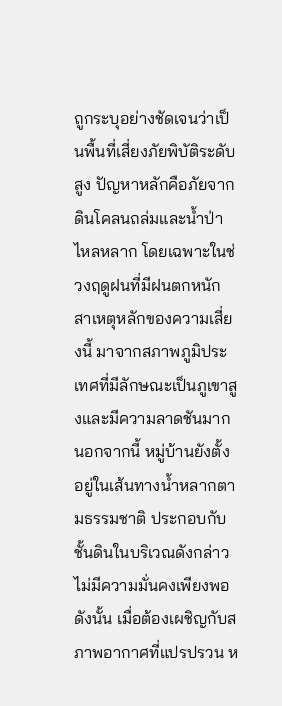ถูกระบุอย่างชัดเจนว่าเป็นพื้นที่เสี่ยงภัยพิบัติระดับสูง ปัญหาหลักคือภัยจากดินโคลนถล่มและน้ำป่าไหลหลาก โดยเฉพาะในช่วงฤดูฝนที่มีฝนตกหนัก
สาเหตุหลักของความเสี่ยงนี้ มาจากสภาพภูมิประเทศที่มีลักษณะเป็นภูเขาสูงและมีความลาดชันมาก นอกจากนี้ หมู่บ้านยังตั้งอยู่ในเส้นทางน้ำหลากตามธรรมชาติ ประกอบกับชั้นดินในบริเวณดังกล่าวไม่มีความมั่นคงเพียงพอ
ดังนั้น เมื่อต้องเผชิญกับสภาพอากาศที่แปรปรวน ห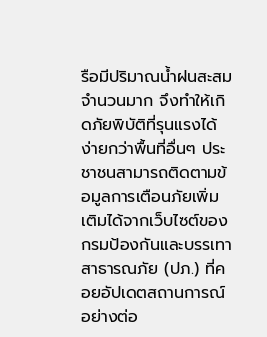รือมีปริมาณน้ำฝนสะสมจำนวนมาก จึงทำให้เกิดภัยพิบัติที่รุนแรงได้ง่ายกว่าพื้นที่อื่นๆ ประชาชนสามารถติดตามข้อมูลการเตือนภัยเพิ่มเติมได้จากเว็บไซต์ของ กรมป้องกันและบรรเทาสาธารณภัย (ปภ.) ที่คอยอัปเดตสถานการณ์อย่างต่อ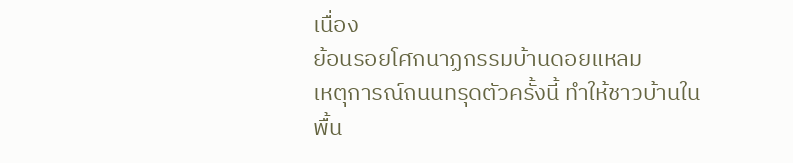เนื่อง
ย้อนรอยโศกนาฏกรรมบ้านดอยแหลม
เหตุการณ์ถนนทรุดตัวครั้งนี้ ทำให้ชาวบ้านในพื้น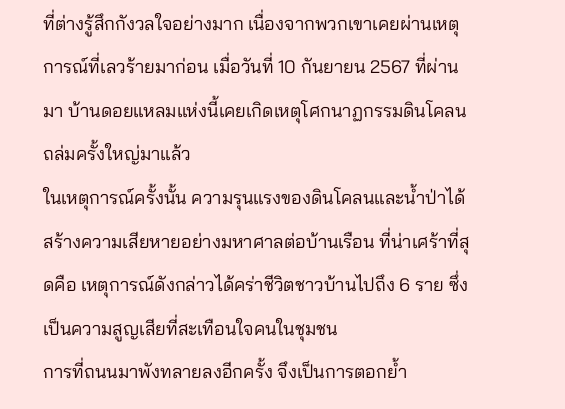ที่ต่างรู้สึกกังวลใจอย่างมาก เนื่องจากพวกเขาเคยผ่านเหตุการณ์ที่เลวร้ายมาก่อน เมื่อวันที่ 10 กันยายน 2567 ที่ผ่านมา บ้านดอยแหลมแห่งนี้เคยเกิดเหตุโศกนาฏกรรมดินโคลนถล่มครั้งใหญ่มาแล้ว
ในเหตุการณ์ครั้งนั้น ความรุนแรงของดินโคลนและน้ำป่าได้สร้างความเสียหายอย่างมหาศาลต่อบ้านเรือน ที่น่าเศร้าที่สุดคือ เหตุการณ์ดังกล่าวได้คร่าชีวิตชาวบ้านไปถึง 6 ราย ซึ่งเป็นความสูญเสียที่สะเทือนใจคนในชุมชน
การที่ถนนมาพังทลายลงอีกครั้ง จึงเป็นการตอกย้ำ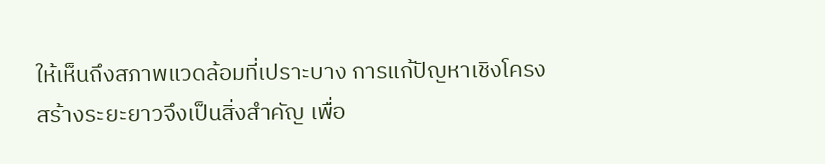ให้เห็นถึงสภาพแวดล้อมที่เปราะบาง การแก้ปัญหาเชิงโครงสร้างระยะยาวจึงเป็นสิ่งสำคัญ เพื่อ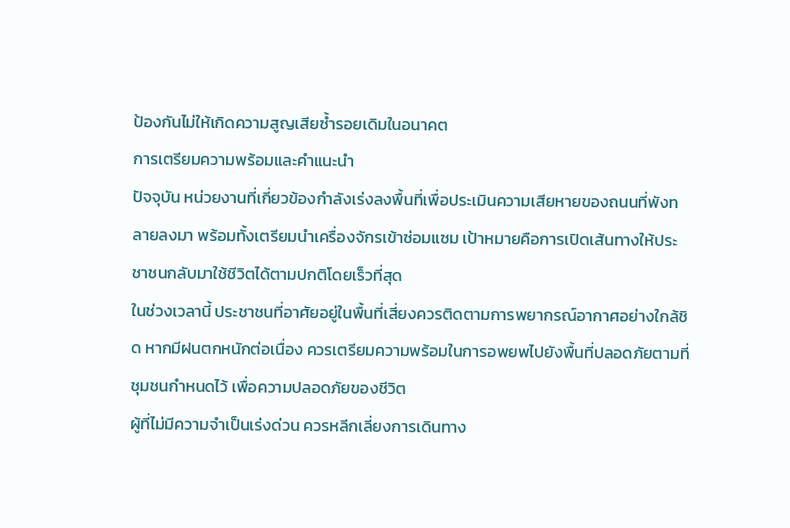ป้องกันไม่ให้เกิดความสูญเสียซ้ำรอยเดิมในอนาคต
การเตรียมความพร้อมและคำแนะนำ
ปัจจุบัน หน่วยงานที่เกี่ยวข้องกำลังเร่งลงพื้นที่เพื่อประเมินความเสียหายของถนนที่พังทลายลงมา พร้อมทั้งเตรียมนำเครื่องจักรเข้าซ่อมแซม เป้าหมายคือการเปิดเส้นทางให้ประชาชนกลับมาใช้ชีวิตได้ตามปกติโดยเร็วที่สุด
ในช่วงเวลานี้ ประชาชนที่อาศัยอยู่ในพื้นที่เสี่ยงควรติดตามการพยากรณ์อากาศอย่างใกล้ชิด หากมีฝนตกหนักต่อเนื่อง ควรเตรียมความพร้อมในการอพยพไปยังพื้นที่ปลอดภัยตามที่ชุมชนกำหนดไว้ เพื่อความปลอดภัยของชีวิต
ผู้ที่ไม่มีความจำเป็นเร่งด่วน ควรหลีกเลี่ยงการเดินทาง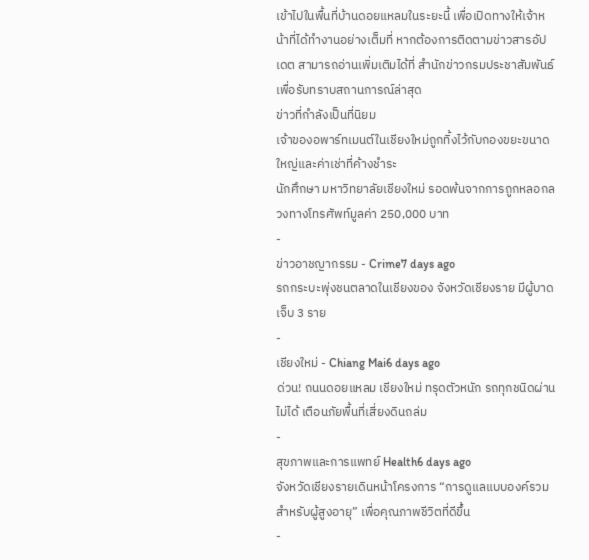เข้าไปในพื้นที่บ้านดอยแหลมในระยะนี้ เพื่อเปิดทางให้เจ้าหน้าที่ได้ทำงานอย่างเต็มที่ หากต้องการติดตามข่าวสารอัปเดต สามารถอ่านเพิ่มเติมได้ที่ สำนักข่าวกรมประชาสัมพันธ์ เพื่อรับทราบสถานการณ์ล่าสุด
ข่าวที่กำลังเป็นที่นิยม
เจ้าของอพาร์ทเมนต์ในเชียงใหม่ถูกทิ้งไว้กับกองขยะขนาดใหญ่และค่าเช่าที่ค้างชำระ
นักศึกษา มหาวิทยาลัยเชียงใหม่ รอดพ้นจากการถูกหลอกลวงทางโทรศัพท์มูลค่า 250,000 บาท
-
ข่าวอาชญากรรม - Crime7 days ago
รถกระบะพุ่งชนตลาดในเชียงของ จังหวัดเชียงราย มีผู้บาดเจ็บ 3 ราย
-
เชียงใหม่ - Chiang Mai6 days ago
ด่วน! ถนนดอยแหลม เชียงใหม่ ทรุดตัวหนัก รถทุกชนิดผ่านไม่ได้ เตือนภัยพื้นที่เสี่ยงดินถล่ม
-
สุขภาพและการแพทย์ Health6 days ago
จังหวัดเชียงรายเดินหน้าโครงการ “การดูแลแบบองค์รวมสำหรับผู้สูงอายุ” เพื่อคุณภาพชีวิตที่ดีขึ้น
-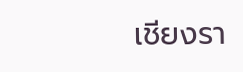เชียงรา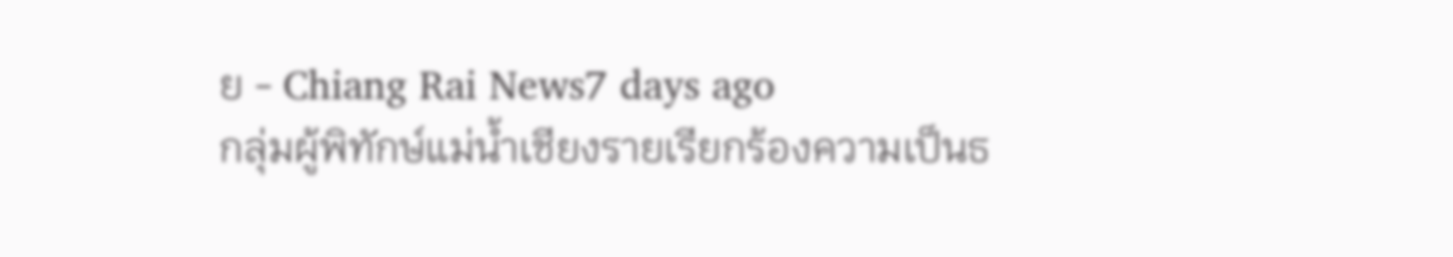ย - Chiang Rai News7 days ago
กลุ่มผู้พิทักษ์แม่น้ำเชียงรายเรียกร้องความเป็นธ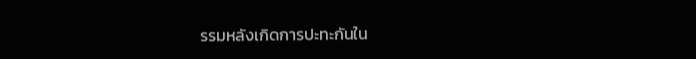รรมหลังเกิดการปะทะกันใน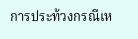การประท้วงกรณีเห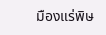มืองแร่พิษ